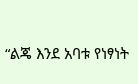“ልጄ እንደ አባቱ የነፃነት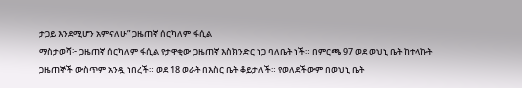ታጋይ እንደሚሆን አምናለሁ” ጋዜጠኛ ሰርካለም ፋሲል
ማስታወሻ፦ ጋዜጠኛ ሰርካለም ፋሲል የታዋቂው ጋዜጠኛ እስክንድር ነጋ ባለቤት ነች። በምርጫ 97 ወደ ወህኒ ቤት ከተላኩት ጋዜጠኞች ውስጥም አንዷ ነበረች። ወደ 18 ወራት በእስር ቤት ቆይታለች። የወለደችውም በወህኒ ቤት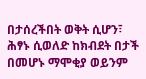በታሰረችበት ወቅት ሲሆን፣ ሕፃኑ ሲወለድ ከክብደት በታች በመሆኑ ማሞቂያ ወይንም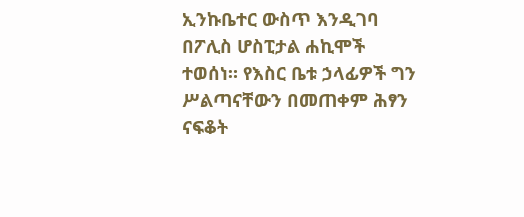ኢንኩቤተር ውስጥ እንዲገባ በፖሊስ ሆስፒታል ሐኪሞች ተወሰነ። የእስር ቤቱ ኃላፊዎች ግን ሥልጣናቸውን በመጠቀም ሕፃን ናፍቆት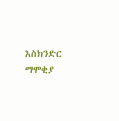እስክንድር ማሞቂያ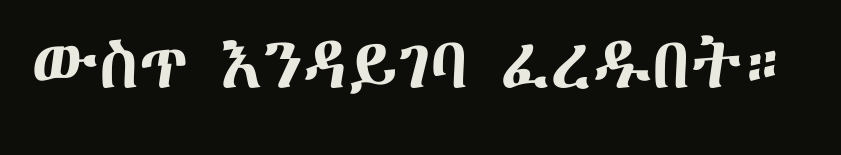ውስጥ እንዳይገባ ፈረዱበት።